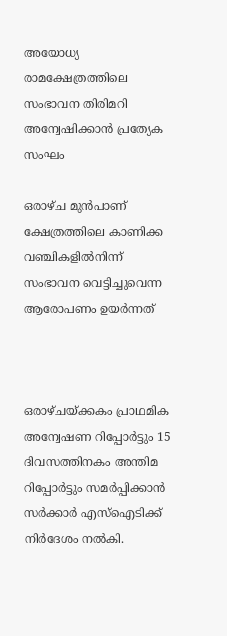അയോധ്യ രാമക്ഷേത്രത്തിലെ സംഭാവന തിരിമറി അന്വേഷിക്കാന്‍ പ്രത്യേക സംഘം

ഒരാഴ്ച മുന്‍പാണ് ക്ഷേത്രത്തിലെ കാണിക്ക വഞ്ചികളില്‍നിന്ന് സംഭാവന വെട്ടിച്ചുവെന്ന ആരോപണം ഉയര്‍ന്നത്



ഒരാഴ്ചയ്ക്കകം പ്രാഥമിക അന്വേഷണ റിപ്പോര്‍ട്ടും 15 ദിവസത്തിനകം അന്തിമ റിപ്പോര്‍ട്ടും സമര്‍പ്പിക്കാന്‍ സര്‍ക്കാര്‍ എസ്‌ഐടിക്ക് നിര്‍ദേശം നല്‍കി.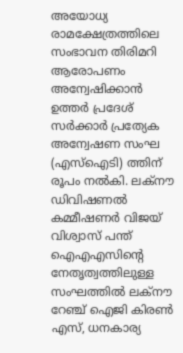അയോധ്യ രാമക്ഷേത്രത്തിലെ സംഭാവന തിരിമറി ആരോപണം അന്വേഷിക്കാന്‍ ഉത്തര്‍ പ്രദേശ് സര്‍ക്കാര്‍ പ്രത്യേക അന്വേഷണ സംഘ (എസ്‌ഐടി) ത്തിന് രൂപം നല്‍കി. ലക്‌നൗ ഡിവിഷണല്‍ കമ്മീഷണര്‍ വിജയ് വിശ്വാസ് പന്ത് ഐഎഎസിന്റെ നേതൃത്വത്തിലുള്ള സംഘത്തില്‍ ലക്‌നൗ റേഞ്ച് ഐജി കിരണ്‍ എസ്, ധനകാര്യ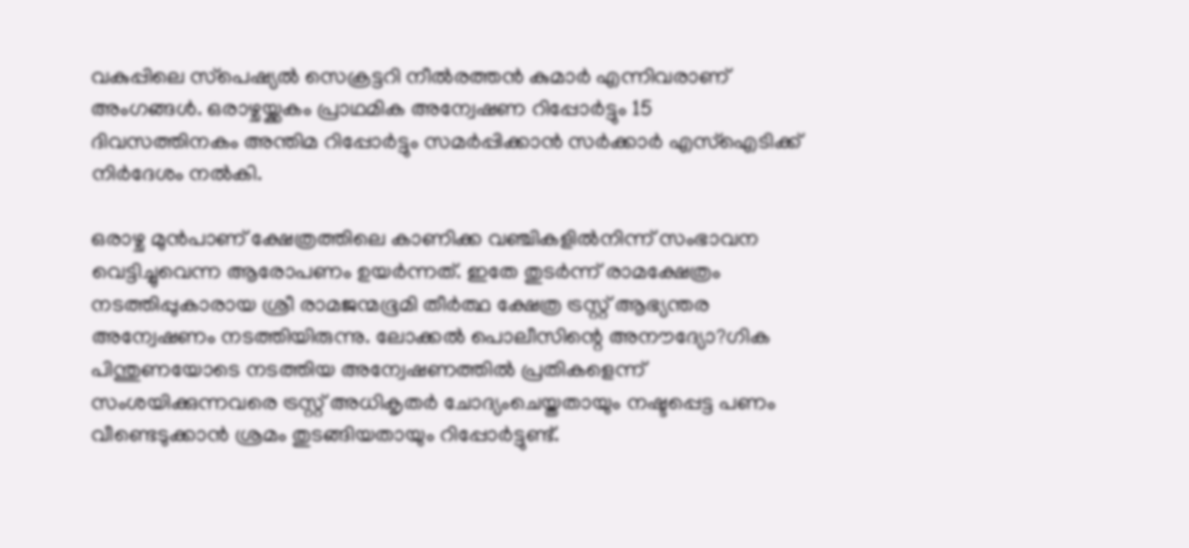വകുപ്പിലെ സ്‌പെഷ്യല്‍ സെക്രട്ടറി നീല്‍രത്തന്‍ കുമാര്‍ എന്നിവരാണ് അംഗങ്ങള്‍. ഒരാഴ്ചയ്ക്കകം പ്രാഥമിക അന്വേഷണ റിപ്പോര്‍ട്ടും 15 ദിവസത്തിനകം അന്തിമ റിപ്പോര്‍ട്ടും സമര്‍പ്പിക്കാന്‍ സര്‍ക്കാര്‍ എസ്‌ഐടിക്ക് നിര്‍ദേശം നല്‍കി.

ഒരാഴ്ച മുന്‍പാണ് ക്ഷേത്രത്തിലെ കാണിക്ക വഞ്ചികളില്‍നിന്ന് സംഭാവന വെട്ടിച്ചുവെന്ന ആരോപണം ഉയര്‍ന്നത്. ഇതേ തുടര്‍ന്ന് രാമക്ഷേത്രം നടത്തിപ്പുകാരായ ശ്രീ രാമജന്മഭൂമി തീര്‍ത്ഥ ക്ഷേത്ര ട്രസ്റ്റ് ആഭ്യന്തര അന്വേഷണം നടത്തിയിരുന്നു. ലോക്കല്‍ പൊലീസിന്റെ അനൗദ്യോ?ഗിക പിന്തുണയോടെ നടത്തിയ അന്വേഷണത്തില്‍ പ്രതികളെന്ന് സംശയിക്കുന്നവരെ ട്രസ്റ്റ് അധികൃതര്‍ ചോദ്യംചെയ്തതായും നഷ്ടപ്പെട്ട പണം വീണ്ടെടുക്കാന്‍ ശ്രമം തുടങ്ങിയതായും റിപ്പോര്‍ട്ടുണ്ട്.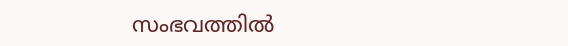സംഭവത്തില്‍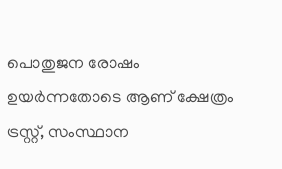പൊതുജന രോഷം ഉയര്‍ന്നതോടെ ആണ് ക്ഷേത്രം ട്രസ്റ്റ്, സംസ്ഥാന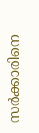സര്‍ക്കാരിനെ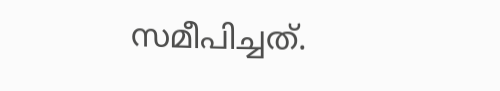സമീപിച്ചത്.